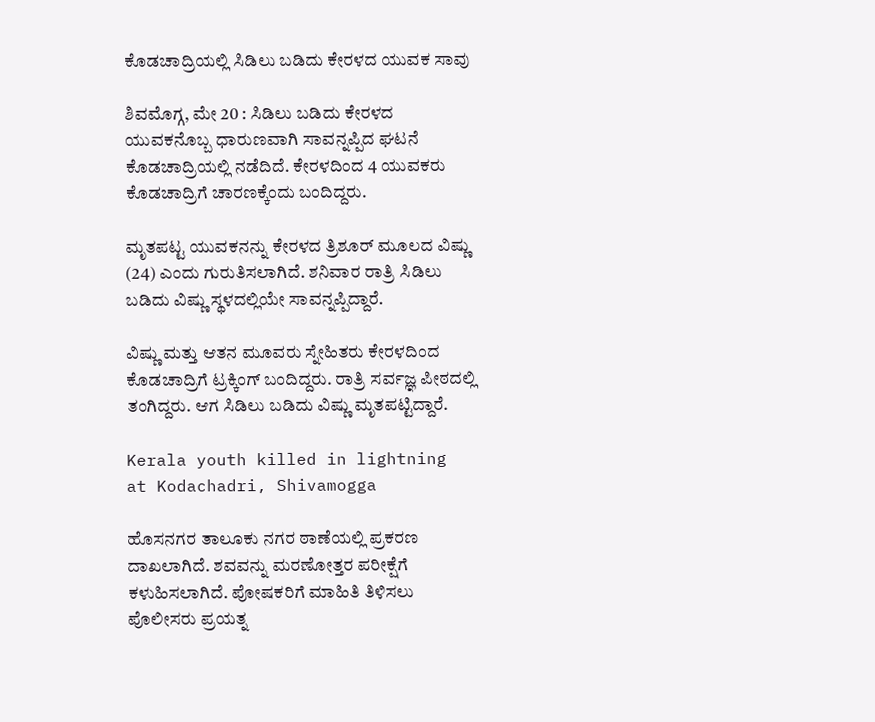ಕೊಡಚಾದ್ರಿಯಲ್ಲಿ ಸಿಡಿಲು ಬಡಿದು ಕೇರಳದ ಯುವಕ ಸಾವು

ಶಿವಮೊಗ್ಗ, ಮೇ 20 : ಸಿಡಿಲು ಬಡಿದು ಕೇರಳದ ಯುವಕನೊಬ್ಬ ಧಾರುಣವಾಗಿ ಸಾವನ್ನಪ್ಪಿದ ಘಟನೆ ಕೊಡಚಾದ್ರಿಯಲ್ಲಿ ನಡೆದಿದೆ. ಕೇರಳದಿಂದ 4 ಯುವಕರು ಕೊಡಚಾದ್ರಿಗೆ ಚಾರಣಕ್ಕೆಂದು ಬಂದಿದ್ದರು.

ಮೃತಪಟ್ಟ ಯುವಕನನ್ನು ಕೇರಳದ ತ್ರಿಶೂರ್ ಮೂಲದ ವಿಷ್ಣು (24) ಎಂದು ಗುರುತಿಸಲಾಗಿದೆ. ಶನಿವಾರ ರಾತ್ರಿ ಸಿಡಿಲು ಬಡಿದು ವಿಷ್ಣು ಸ್ಥಳದಲ್ಲಿಯೇ ಸಾವನ್ನಪ್ಪಿದ್ದಾರೆ.

ವಿಷ್ಣು ಮತ್ತು ಆತನ ಮೂವರು ಸ್ನೇಹಿತರು ಕೇರಳದಿಂದ ಕೊಡಚಾದ್ರಿಗೆ ಟ್ರಕ್ಕಿಂಗ್ ಬಂದಿದ್ದರು. ರಾತ್ರಿ ಸರ್ವಜ್ಞ ಪೀಠದಲ್ಲಿ ತಂಗಿದ್ದರು. ಆಗ ಸಿಡಿಲು ಬಡಿದು ವಿಷ್ಣು ಮೃತಪಟ್ಟಿದ್ದಾರೆ.

Kerala youth killed in lightning at Kodachadri, Shivamogga

ಹೊಸನಗರ ತಾಲೂಕು ನಗರ ಠಾಣೆಯಲ್ಲಿ ಪ್ರಕರಣ ದಾಖಲಾಗಿದೆ. ಶವವನ್ನು ಮರಣೋತ್ತರ ಪರೀಕ್ಷೆಗೆ ಕಳುಹಿಸಲಾಗಿದೆ. ಪೋಷಕರಿಗೆ ಮಾಹಿತಿ ತಿಳಿಸಲು ಪೊಲೀಸರು ಪ್ರಯತ್ನ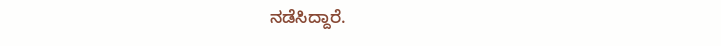ನಡೆಸಿದ್ದಾರೆ.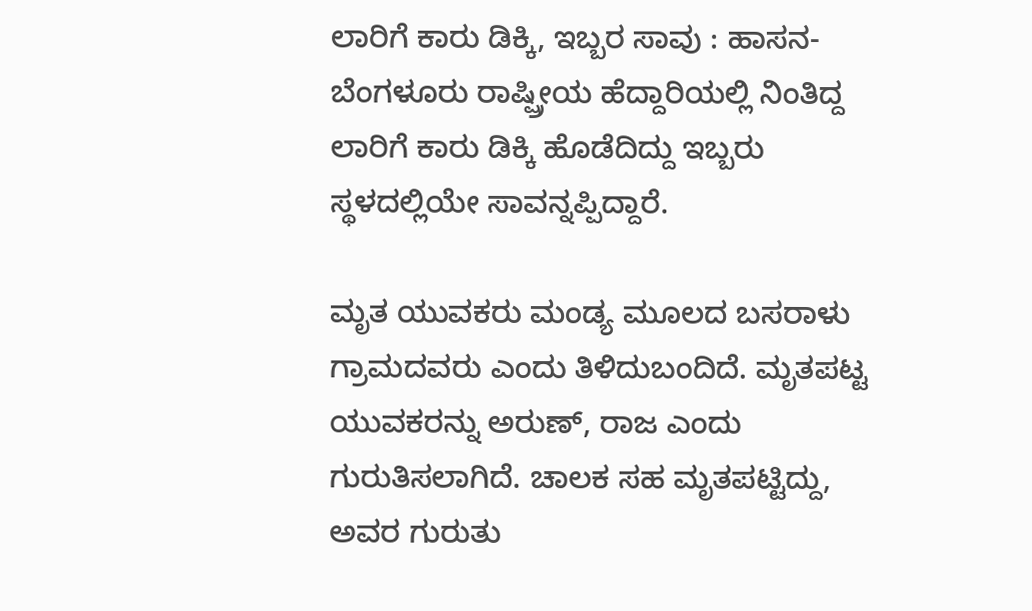ಲಾರಿಗೆ ಕಾರು ಡಿಕ್ಕಿ, ಇಬ್ಬರ ಸಾವು : ಹಾಸನ-ಬೆಂಗಳೂರು ರಾಷ್ಷ್ರೀಯ ಹೆದ್ದಾರಿಯಲ್ಲಿ ನಿಂತಿದ್ದ ಲಾರಿಗೆ ಕಾರು ಡಿಕ್ಕಿ ಹೊಡೆದಿದ್ದು ಇಬ್ಬರು ಸ್ಥಳದಲ್ಲಿಯೇ ಸಾವನ್ನಪ್ಪಿದ್ದಾರೆ.

ಮೃತ ಯುವಕರು ಮಂಡ್ಯ ಮೂಲದ ಬಸರಾಳು ಗ್ರಾಮದವರು ಎಂದು ತಿಳಿದುಬಂದಿದೆ. ಮೃತಪಟ್ಟ ಯುವಕರನ್ನು ಅರುಣ್, ರಾಜ ಎಂದು ಗುರುತಿಸಲಾಗಿದೆ. ಚಾಲಕ ಸಹ ಮೃತಪಟ್ಟಿದ್ದು, ಅವರ ಗುರುತು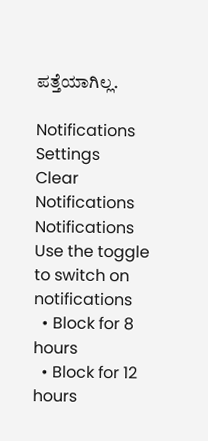ಪತ್ತೆಯಾಗಿಲ್ಲ.

Notifications
Settings
Clear Notifications
Notifications
Use the toggle to switch on notifications
  • Block for 8 hours
  • Block for 12 hours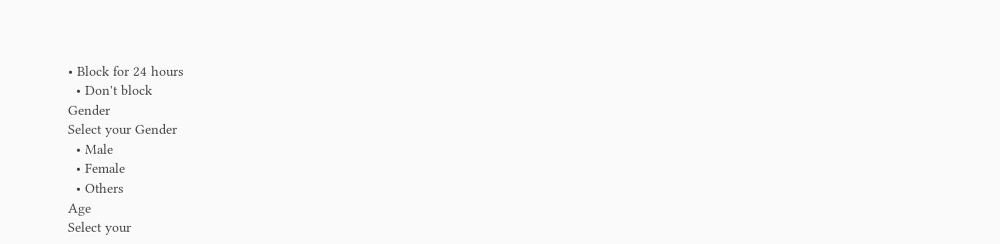• Block for 24 hours
  • Don't block
Gender
Select your Gender
  • Male
  • Female
  • Others
Age
Select your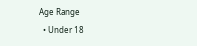Age Range
  • Under 18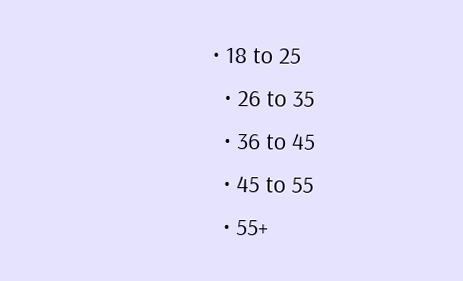• 18 to 25
  • 26 to 35
  • 36 to 45
  • 45 to 55
  • 55+